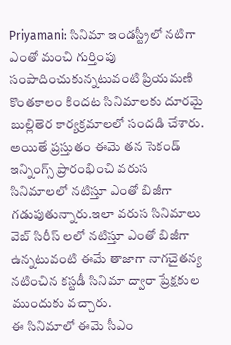Priyamani: సినిమా ఇండస్ట్రీలో నటిగా ఎంతో మంచి గుర్తింపు సంపాదించుకున్నటువంటి ప్రియమణి కొంతకాలం కిందట సినిమాలకు దూరమై బుల్లితెర కార్యక్రమాలలో సందడి చేశారు. అయితే ప్రస్తుతం ఈమె తన సెకండ్ ఇన్నింగ్స్ ప్రారంభించి వరుస సినిమాలలో నటిస్తూ ఎంతో బిజీగా గడుపుతున్నారు.ఇలా వరుస సినిమాలు వెబ్ సిరీస్ లలో నటిస్తూ ఎంతో బిజీగా ఉన్నటువంటి ఈమే తాజాగా నాగచైతన్య నటించిన కస్టడీ సినిమా ద్వారా ప్రేక్షకుల ముందుకు వచ్చారు.
ఈ సినిమాలో ఈమె సీఎం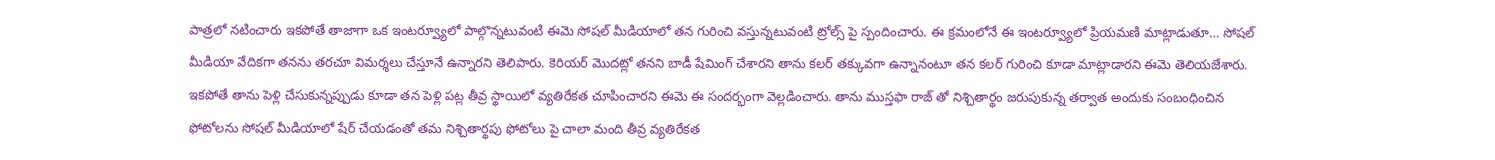పాత్రలో నటించారు ఇకపోతే తాజాగా ఒక ఇంటర్వ్యూలో పాల్గొన్నటువంటి ఈమె సోషల్ మీడియాలో తన గురించి వస్తున్నటువంటి ట్రోల్స్ పై స్పందించారు. ఈ క్రమంలోనే ఈ ఇంటర్వ్యూలో ప్రియమణి మాట్లాడుతూ… సోషల్ మీడియా వేదికగా తనను తరచూ విమర్శలు చేస్తూనే ఉన్నారని తెలిపారు. కెరియర్ మొదట్లో తనని బాడీ షేమింగ్ చేశారని తాను కలర్ తక్కువగా ఉన్నానంటూ తన కలర్ గురించి కూడా మాట్లాడారని ఈమె తెలియజేశారు.
ఇకపోతే తాను పెళ్లి చేసుకున్నప్పుడు కూడా తన పెళ్లి పట్ల తీవ్ర స్థాయిలో వ్యతిరేకత చూపించారని ఈమె ఈ సందర్భంగా వెల్లడించారు. తాను ముస్తఫా రాజ్ తో నిశ్చితార్థం జరుపుకున్న తర్వాత అందుకు సంబంధించిన ఫోటోలను సోషల్ మీడియాలో షేర్ చేయడంతో తమ నిశ్చితార్థపు ఫోటోలు పై చాలా మంది తీవ్ర వ్యతిరేకత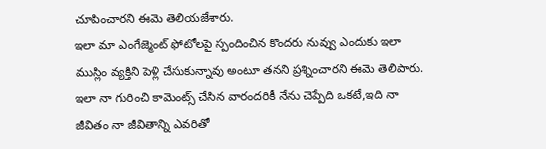చూపించారని ఈమె తెలియజేశారు.
ఇలా మా ఎంగేజ్మెంట్ ఫోటోలపై స్పందించిన కొందరు నువ్వు ఎందుకు ఇలా ముస్లిం వ్యక్తిని పెళ్లి చేసుకున్నావు అంటూ తనని ప్రశ్నించారని ఈమె తెలిపారు. ఇలా నా గురించి కామెంట్స్ చేసిన వారందరికీ నేను చెప్పేది ఒకటే,ఇది నా జీవితం నా జీవితాన్ని ఎవరితో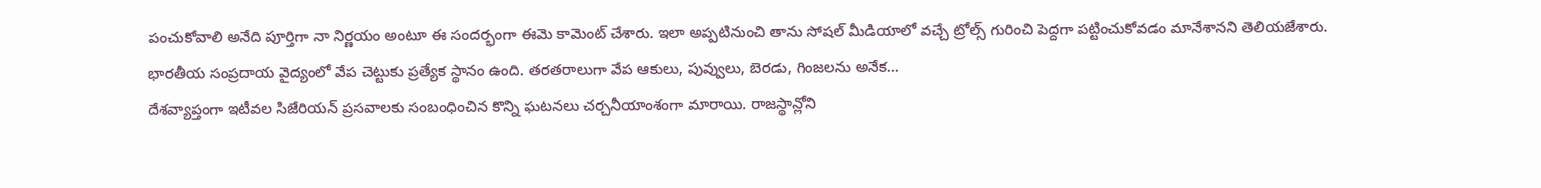పంచుకోవాలి అనేది పూర్తిగా నా నిర్ణయం అంటూ ఈ సందర్భంగా ఈమె కామెంట్ చేశారు. ఇలా అప్పటినుంచి తాను సోషల్ మీడియాలో వచ్చే ట్రోల్స్ గురించి పెద్దగా పట్టించుకోవడం మానేశానని తెలియజేశారు.
భారతీయ సంప్రదాయ వైద్యంలో వేప చెట్టుకు ప్రత్యేక స్థానం ఉంది. తరతరాలుగా వేప ఆకులు, పువ్వులు, బెరడు, గింజలను అనేక…
దేశవ్యాప్తంగా ఇటీవల సిజేరియన్ ప్రసవాలకు సంబంధించిన కొన్ని ఘటనలు చర్చనీయాంశంగా మారాయి. రాజస్థాన్లోని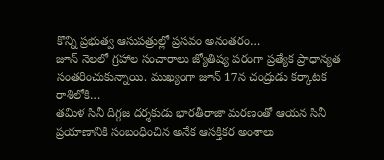కొన్ని ప్రభుత్వ ఆసుపత్రుల్లో ప్రసవం అనంతరం…
జూన్ నెలలో గ్రహాల సంచారాలు జ్యోతిష్య పరంగా ప్రత్యేక ప్రాధాన్యత సంతరించుకున్నాయి. ముఖ్యంగా జూన్ 17న చంద్రుడు కర్కాటక రాశిలోకి…
తమిళ సినీ దిగ్గజ దర్శకుడు భారతీరాజా మరణంతో ఆయన సినీ ప్రయాణానికి సంబంధించిన అనేక ఆసక్తికర అంశాలు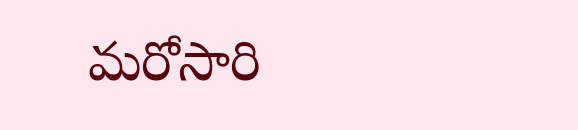మరోసారి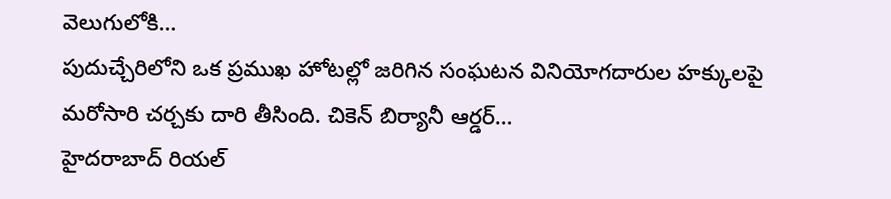వెలుగులోకి…
పుదుచ్చేరిలోని ఒక ప్రముఖ హోటల్లో జరిగిన సంఘటన వినియోగదారుల హక్కులపై మరోసారి చర్చకు దారి తీసింది. చికెన్ బిర్యానీ ఆర్డర్…
హైదరాబాద్ రియల్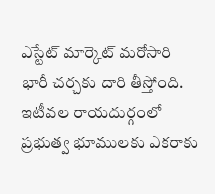ఎస్టేట్ మార్కెట్ మరోసారి భారీ చర్చకు దారి తీస్తోంది. ఇటీవల రాయదుర్గంలో ప్రభుత్వ భూములకు ఎకరాకు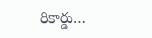రికార్డు…